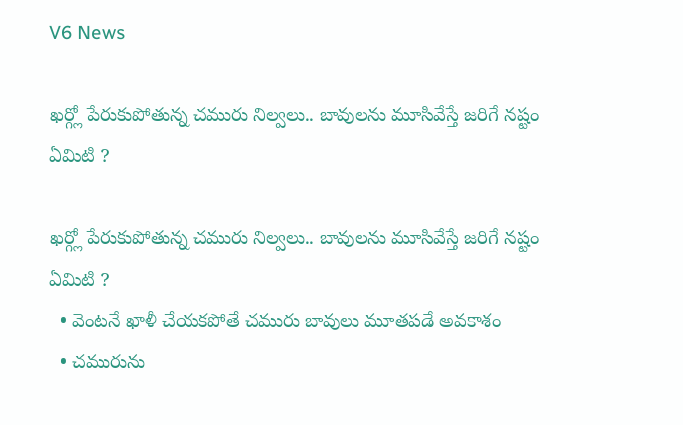V6 News

ఖర్గ్లో పేరుకుపోతున్న చమురు నిల్వలు.. బావులను మూసివేస్తే జరిగే నష్టం ఏమిటి ?

ఖర్గ్లో పేరుకుపోతున్న చమురు నిల్వలు.. బావులను మూసివేస్తే జరిగే నష్టం ఏమిటి ?
  • వెంటనే ఖాళీ చేయకపోతే చమురు బావులు మూతపడే అవకాశం
  • చమురును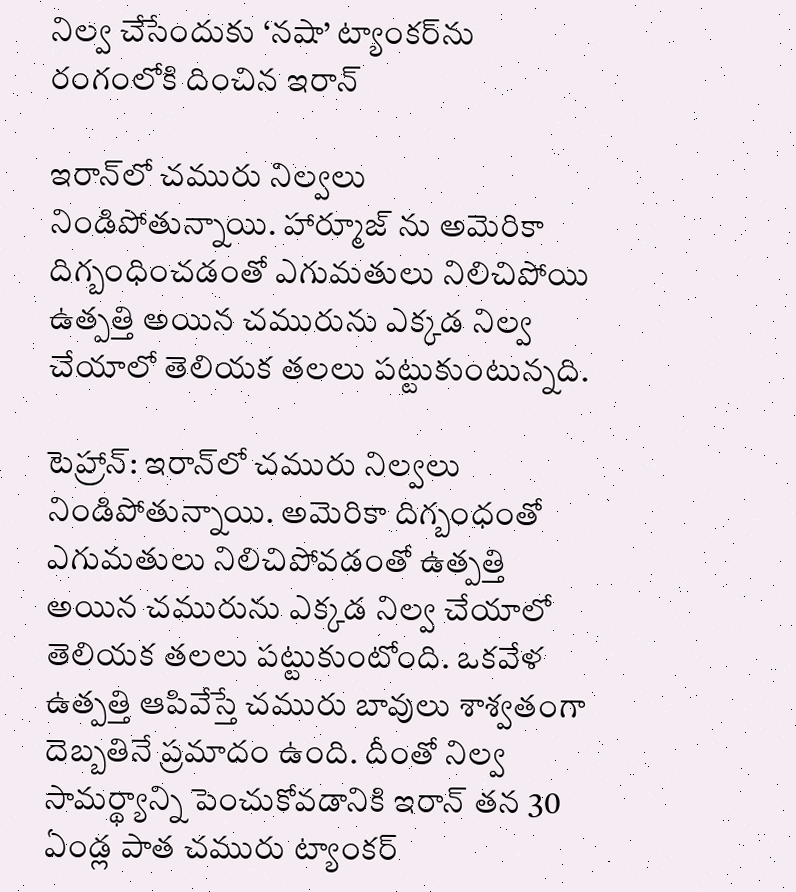నిల్వ చేసేందుకు ‘నషా’ ట్యాంకర్‌‌‌‌‌‌‌‌‌‌‌‌‌‌‌‌ను రంగంలోకి దించిన ఇరాన్‌‌‌‌‌‌‌‌

ఇరాన్‌‌‌‌లో చమురు నిల్వలు నిండిపోతున్నాయి. హార్మూజ్‌‌‌‌ ను అమెరికా దిగ్బంధించడంతో ఎగుమతులు నిలిచిపోయి ఉత్పత్తి అయిన చమురును ఎక్కడ నిల్వ చేయాలో తెలియక తలలు పట్టుకుంటున్నది.

టెహ్రాన్: ఇరాన్‌‌‌‌‌‌‌‌లో చమురు నిల్వలు నిండిపోతున్నాయి. అమెరికా దిగ్బంధంతో ఎగుమతులు నిలిచిపోవడంతో ఉత్పత్తి అయిన చమురును ఎక్కడ నిల్వ చేయాలో తెలియక తలలు పట్టుకుంటోంది. ఒకవేళ ఉత్పత్తి ఆపివేస్తే చమురు బావులు శాశ్వతంగా దెబ్బతినే ప్రమాదం ఉంది. దీంతో నిల్వ సామర్థ్యాన్ని పెంచుకోవడానికి ఇరాన్‌‌‌‌‌‌‌‌ తన 30 ఏండ్ల పాత చమురు ట్యాంకర్‌‌‌‌‌‌‌‌‌‌‌‌‌‌‌‌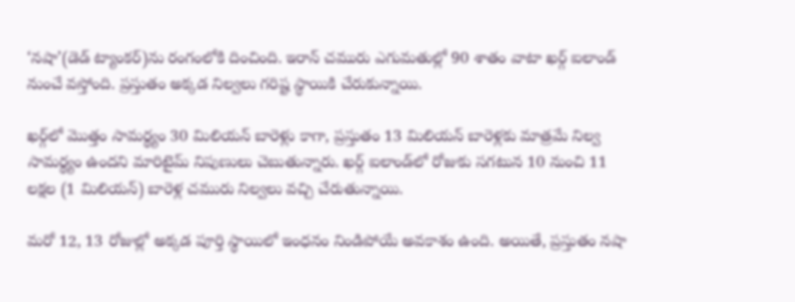‘నషా’(డెడ్‌‌‌‌‌‌‌‌ ట్యాంకర్‌‌‌‌‌‌‌‌)ను రంగంలోకి దించింది. ఇరాన్‌‌‌‌‌‌‌‌ చమురు ఎగుమతుల్లో 90 శాతం వాటా ఖర్గ్‌‌‌‌‌‌‌‌ ఐలాండ్‌‌‌‌‌‌‌‌ నుంచే వస్తోంది. ప్రస్తుతం అక్కడ నిల్వలు గరిష్ట స్థాయికి చేరుకున్నాయి.

ఖర్గ్‌‌‌‌‌‌‌‌లో మొత్తం సామర్థ్యం 30 మిలియన్‌‌‌‌‌‌‌‌ బారెళ్లు కాగా, ప్రస్తుతం 13 మిలియన్‌‌‌‌‌‌‌‌ బారెళ్లకు మాత్రమే నిల్వ సామర్థ్యం ఉందని మారిటైమ్‌‌‌‌‌‌‌‌ నిపుణులు చెబుతున్నారు. ఖర్గ్‌‌‌‌‌‌‌‌ ఐలాండ్‌‌‌‌‌‌‌‌లో రోజుకు సగటున 10 నుంచి 11 లక్షల (1 మిలియన్‌‌‌‌‌‌‌‌) బారెళ్ల చమురు నిల్వలు వచ్చి చేరుతున్నాయి.

మరో 12, 13 రోజుల్లో అక్కడ పూర్తి స్థాయిలో ఇంధనం నిండిపోయే అవకాశం ఉంది. అయితే, ప్రస్తుతం నషా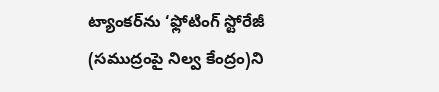ట్యాంకర్‌‌‌‌‌‌‌‌‌‌‌‌‌‌‌‌ను ‘ఫ్లోటింగ్‌‌‌‌‌‌‌‌ స్టోరేజీ (సముద్రంపై నిల్వ కేంద్రం)ని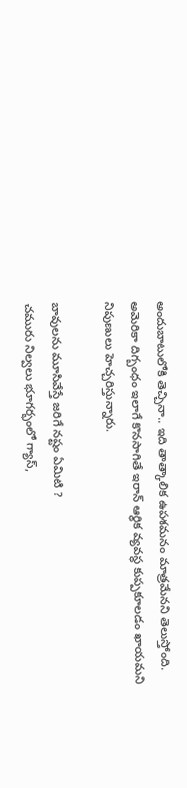అందుబాటులోకి తెచ్చినా.. ఇది తాత్కాలిక ఉపశమనం మాత్రమేనని తెలుస్తోంది. అమెరికా దిగ్బంధం ఇలాగే కొనసాగితే ఇరాన్‌‌‌‌‌‌‌‌ ఆర్థిక వ్యవస్థ కుప్పకూలడం ఖాయమని నిపుణులు హెచ్చరిస్తున్నారు.

బావులను మూసివేస్తే జరిగే నష్టం ఏమిటి ?
చమురు నిల్వలు భూగర్భంలో గ్యాస్‌‌‌‌‌‌‌‌,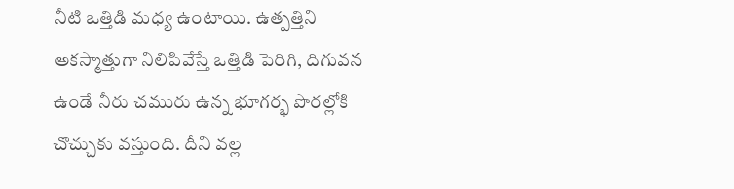నీటి ఒత్తిడి మధ్య ఉంటాయి. ఉత్పత్తిని అకస్మాత్తుగా నిలిపివేస్తే ఒత్తిడి పెరిగి, దిగువన ఉండే నీరు చమురు ఉన్న భూగర్భ పొరల్లోకి చొచ్చుకు వస్తుంది. దీని వల్ల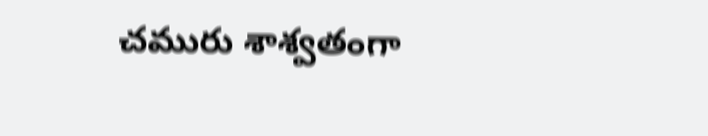చమురు శాశ్వతంగా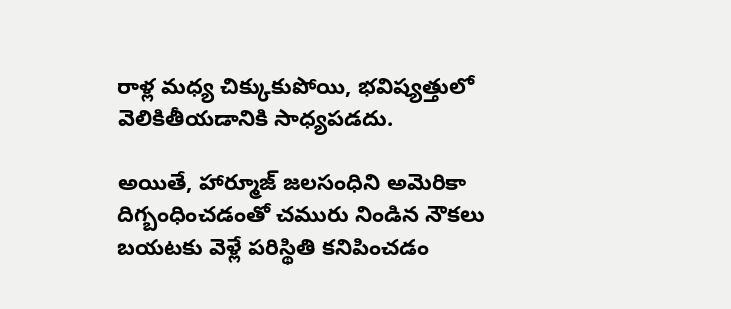రాళ్ల మధ్య చిక్కుకుపోయి, భవిష్యత్తులో వెలికితీయడానికి సాధ్యపడదు.

అయితే, హార్మూజ్‌‌‌‌‌‌‌‌ జలసంధిని అమెరికా దిగ్బంధించడంతో చమురు నిండిన నౌకలు బయటకు వెళ్లే పరిస్థితి కనిపించడం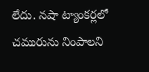లేదు. నషా ట్యాంకర్లలో చమురును నింపాలని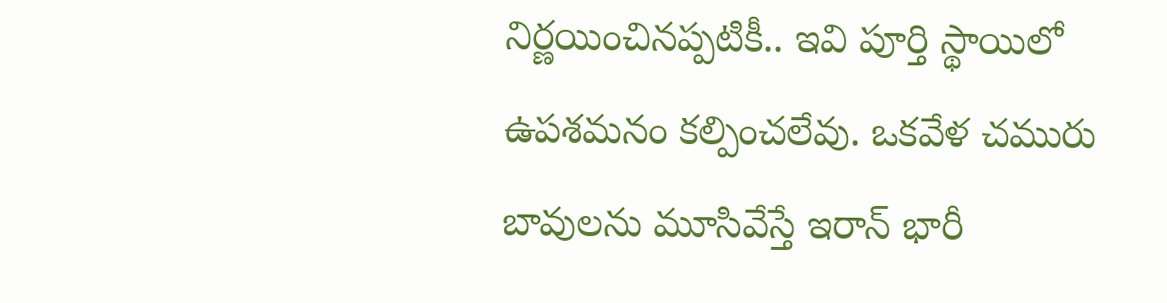నిర్ణయించినప్పటికీ.. ఇవి పూర్తి స్థాయిలో ఉపశమనం కల్పించలేవు. ఒకవేళ చమురు బావులను మూసివేస్తే ఇరాన్‌‌‌‌‌‌‌‌ భారీ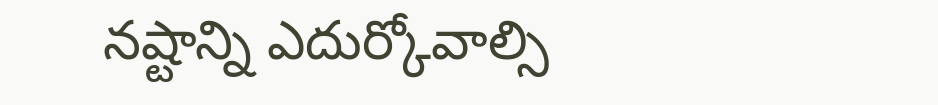నష్టాన్ని ఎదుర్కోవాల్సి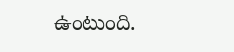ఉంటుంది.